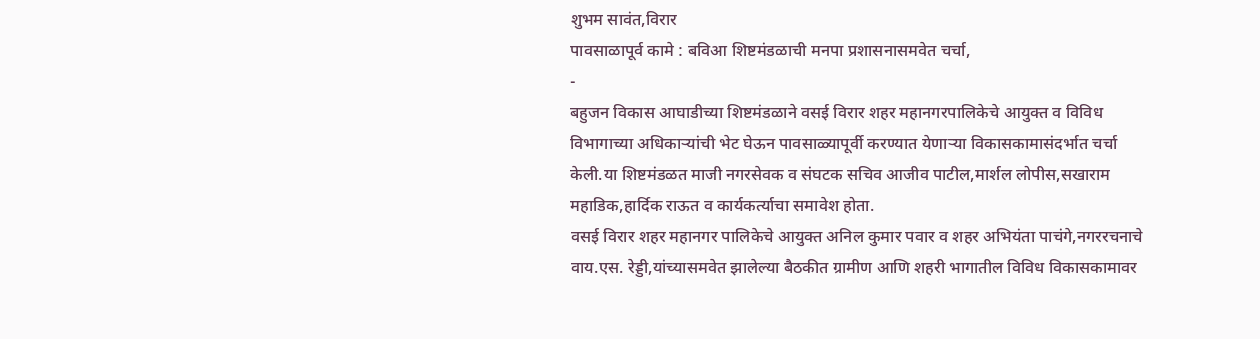शुभम सावंत,विरार
पावसाळापूर्व कामे : बविआ शिष्टमंडळाची मनपा प्रशासनासमवेत चर्चा,
-
बहुजन विकास आघाडीच्या शिष्टमंडळाने वसई विरार शहर महानगरपालिकेचे आयुक्त व विविध विभागाच्या अधिकाऱ्यांची भेट घेऊन पावसाळ्यापूर्वी करण्यात येणाऱ्या विकासकामासंदर्भात चर्चा केली.या शिष्टमंडळत माजी नगरसेवक व संघटक सचिव आजीव पाटील,मार्शल लोपीस,सखाराम महाडिक,हार्दिक राऊत व कार्यकर्त्याचा समावेश होता.
वसई विरार शहर महानगर पालिकेचे आयुक्त अनिल कुमार पवार व शहर अभियंता पाचंगे,नगररचनाचे वाय.एस. रेड्डी,यांच्यासमवेत झालेल्या बैठकीत ग्रामीण आणि शहरी भागातील विविध विकासकामावर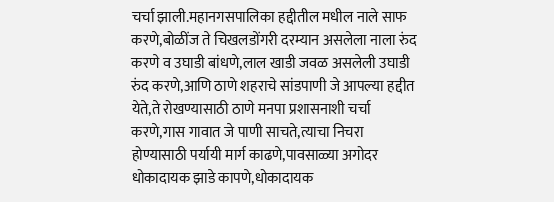चर्चा झाली.महानगसपालिका हद्दीतील मधील नाले साफ करणे,बोळींज ते चिखलडोंगरी दरम्यान असलेला नाला रुंद करणे व उघाडी बांधणे,लाल खाडी जवळ असलेली उघाडी रुंद करणे,आणि ठाणे शहराचे सांडपाणी जे आपल्या हद्दीत येते,ते रोखण्यासाठी ठाणे मनपा प्रशासनाशी चर्चा करणे,गास गावात जे पाणी साचते,त्याचा निचरा होण्यासाठी पर्यायी मार्ग काढणे,पावसाळ्या अगोदर धोकादायक झाडे कापणे,धोकादायक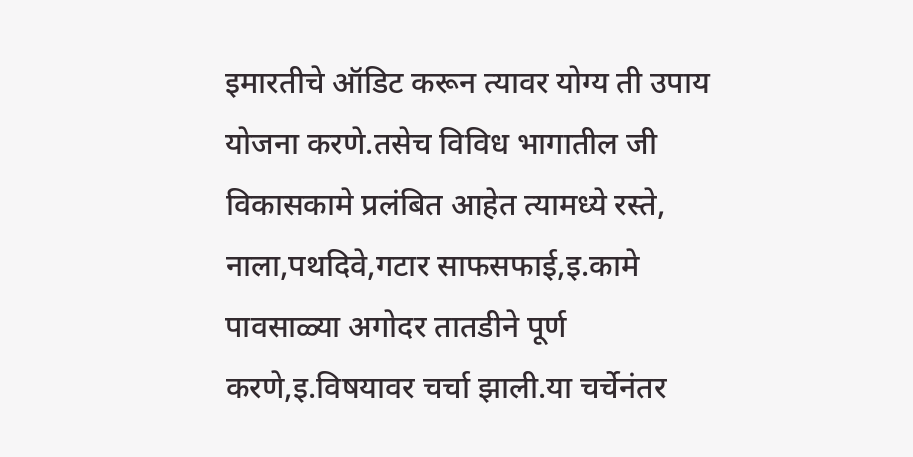इमारतीचे ऑडिट करून त्यावर योग्य ती उपाय योजना करणे.तसेच विविध भागातील जी विकासकामे प्रलंबित आहेत त्यामध्ये रस्ते, नाला,पथदिवे,गटार साफसफाई,इ.कामे पावसाळ्या अगोदर तातडीने पूर्ण करणे,इ.विषयावर चर्चा झाली.या चर्चेनंतर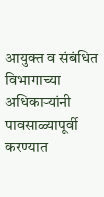आयुक्त व संबंधित विभागाच्या अधिकाऱ्यांनी पावसाळ्यापूर्वी करण्यात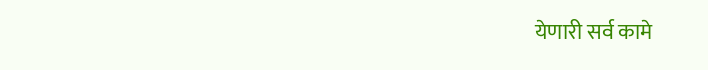येणारी सर्व कामे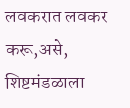लवकरात लवकर करू,असे, शिष्टमंडळाला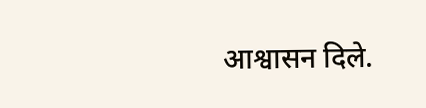आश्वासन दिले.